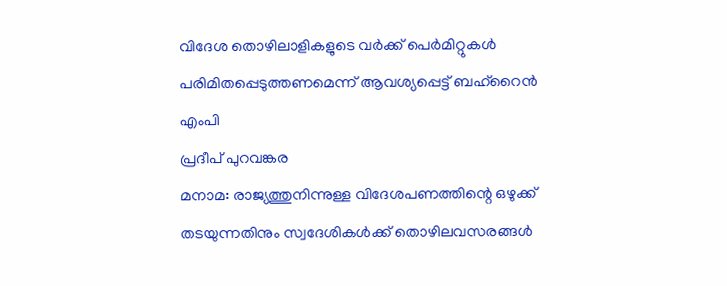വിദേശ തൊഴിലാളികളുടെ വർക്ക് പെർമിറ്റുകൾ പരിമിതപ്പെടുത്തണമെന്ന് ആവശ്യപ്പെട്ട് ബഹ്റൈൻ എംപി
പ്രദീപ് പുറവങ്കര
മനാമ: രാജ്യത്തുനിന്നുള്ള വിദേശപണത്തിന്റെ ഒഴുക്ക് തടയുന്നതിനും സ്വദേശികൾക്ക് തൊഴിലവസരങ്ങൾ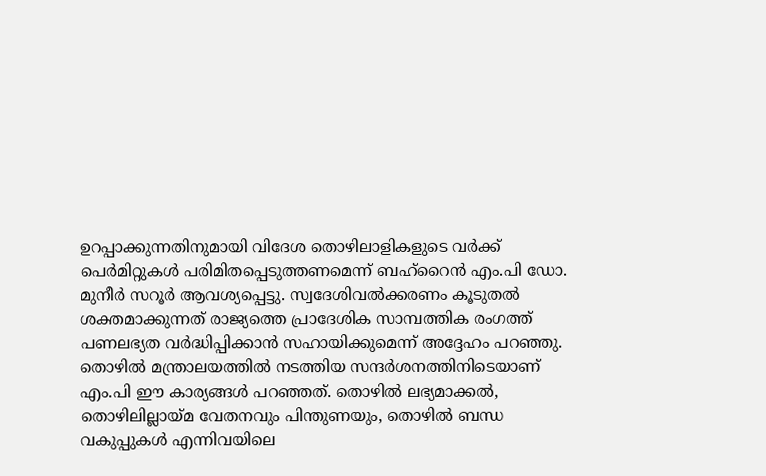ഉറപ്പാക്കുന്നതിനുമായി വിദേശ തൊഴിലാളികളുടെ വർക്ക് പെർമിറ്റുകൾ പരിമിതപ്പെടുത്തണമെന്ന് ബഹ്റൈൻ എം.പി ഡോ. മുനീർ സറൂർ ആവശ്യപ്പെട്ടു. സ്വദേശിവൽക്കരണം കൂടുതൽ ശക്തമാക്കുന്നത് രാജ്യത്തെ പ്രാദേശിക സാമ്പത്തിക രംഗത്ത് പണലഭ്യത വർദ്ധിപ്പിക്കാൻ സഹായിക്കുമെന്ന് അദ്ദേഹം പറഞ്ഞു.
തൊഴിൽ മന്ത്രാലയത്തിൽ നടത്തിയ സന്ദർശനത്തിനിടെയാണ് എം.പി ഈ കാര്യങ്ങൾ പറഞ്ഞത്. തൊഴിൽ ലഭ്യമാക്കൽ, തൊഴിലില്ലായ്മ വേതനവും പിന്തുണയും, തൊഴിൽ ബന്ധ വകുപ്പുകൾ എന്നിവയിലെ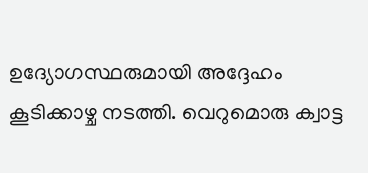ഉദ്യോഗസ്ഥരുമായി അദ്ദേഹം കൂടിക്കാഴ്ച നടത്തി. വെറുമൊരു ക്വാട്ട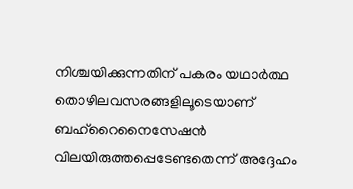നിശ്ചയിക്കുന്നതിന് പകരം യഥാർത്ഥ തൊഴിലവസരങ്ങളിലൂടെയാണ് ബഹ്റൈനൈസേഷൻ വിലയിരുത്തപ്പെടേണ്ടതെന്ന് അദ്ദേഹം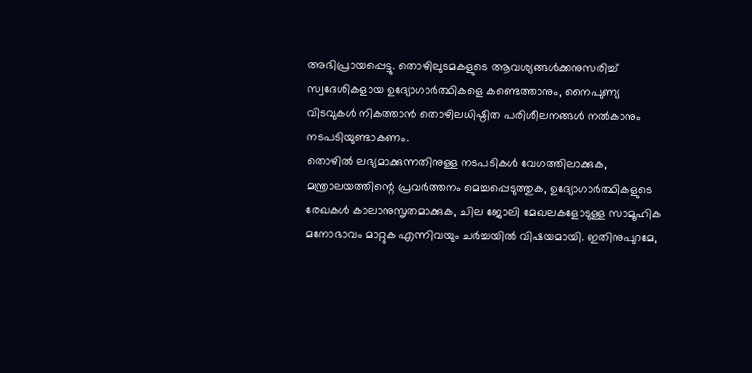അഭിപ്രായപ്പെട്ടു. തൊഴിലുടമകളുടെ ആവശ്യങ്ങൾക്കനുസരിച്ച് സ്വദേശികളായ ഉദ്യോഗാർത്ഥികളെ കണ്ടെത്താനും, നൈപുണ്യ വിടവുകൾ നികത്താൻ തൊഴിലധിഷ്ഠിത പരിശീലനങ്ങൾ നൽകാനും നടപടിയുണ്ടാകണം.
തൊഴിൽ ലഭ്യമാക്കുന്നതിനുള്ള നടപടികൾ വേഗത്തിലാക്കുക, മന്ത്രാലയത്തിന്റെ പ്രവർത്തനം മെച്ചപ്പെടുത്തുക, ഉദ്യോഗാർത്ഥികളുടെ രേഖകൾ കാലാനുസൃതമാക്കുക, ചില ജോലി മേഖലകളോടുള്ള സാമൂഹിക മനോഭാവം മാറ്റുക എന്നിവയും ചർച്ചയിൽ വിഷയമായി. ഇതിനുപുറമേ,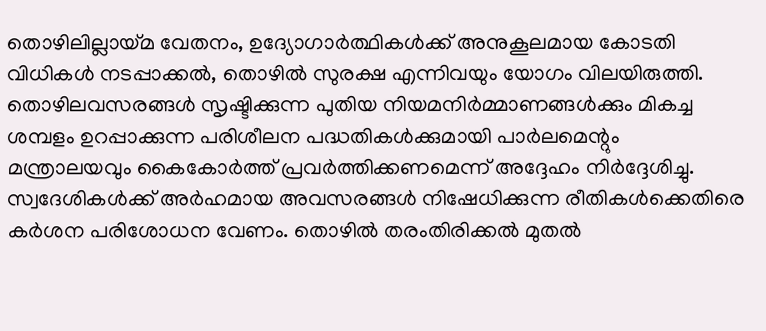തൊഴിലില്ലായ്മ വേതനം, ഉദ്യോഗാർത്ഥികൾക്ക് അനുകൂലമായ കോടതി വിധികൾ നടപ്പാക്കൽ, തൊഴിൽ സുരക്ഷ എന്നിവയും യോഗം വിലയിരുത്തി.
തൊഴിലവസരങ്ങൾ സൃഷ്ടിക്കുന്ന പുതിയ നിയമനിർമ്മാണങ്ങൾക്കും മികച്ച ശമ്പളം ഉറപ്പാക്കുന്ന പരിശീലന പദ്ധതികൾക്കുമായി പാർലമെന്റും മന്ത്രാലയവും കൈകോർത്ത് പ്രവർത്തിക്കണമെന്ന് അദ്ദേഹം നിർദ്ദേശിച്ചു. സ്വദേശികൾക്ക് അർഹമായ അവസരങ്ങൾ നിഷേധിക്കുന്ന രീതികൾക്കെതിരെ കർശന പരിശോധന വേണം. തൊഴിൽ തരംതിരിക്കൽ മുതൽ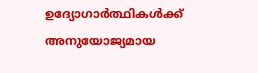ഉദ്യോഗാർത്ഥികൾക്ക് അനുയോജ്യമായ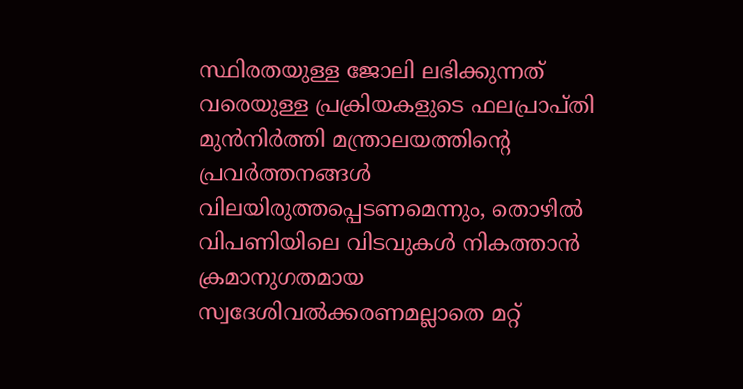സ്ഥിരതയുള്ള ജോലി ലഭിക്കുന്നത് വരെയുള്ള പ്രക്രിയകളുടെ ഫലപ്രാപ്തി മുൻനിർത്തി മന്ത്രാലയത്തിന്റെ പ്രവർത്തനങ്ങൾ വിലയിരുത്തപ്പെടണമെന്നും, തൊഴിൽ വിപണിയിലെ വിടവുകൾ നികത്താൻ ക്രമാനുഗതമായ സ്വദേശിവൽക്കരണമല്ലാതെ മറ്റ്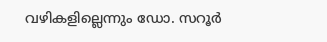വഴികളില്ലെന്നും ഡോ. സറൂർ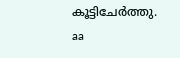കൂട്ടിചേർത്തു.
aa